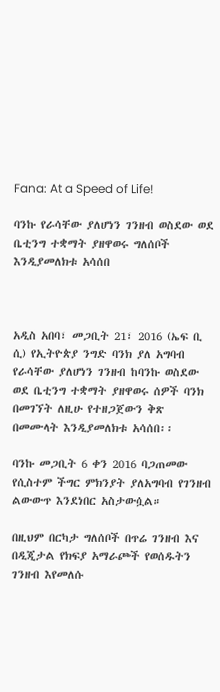Fana: At a Speed of Life!

ባንኩ የራሳቸው ያለሆነን ገንዘብ ወስደው ወደ ቤቲንግ ተቋማት ያዘዋወሩ ግለሰቦች እንዲያመለክቱ አሳሰበ



አዲስ አበባ፣ መጋቢት 21፣ 2016 (ኤፍ ቢ ሲ) የኢትዮጵያ ንግድ ባንክ ያለ አግባብ የራሳቸው ያለሆነን ገንዘብ ከባንኩ ወስደው ወደ ቤቲንግ ተቋማት ያዘዋወሩ ሰዎች ባንክ በመገኘት ለዚሁ የተዘጋጀውን ቅጽ በመሙላት እንዲያመለክቱ አሳሰበ፡፡

ባንኩ መጋቢት 6 ቀን 2016 ባጋጠመው የሲስተም ችግር ምክንያት ያለአግባብ የገንዘብ ልውውጥ እንደነበር አስታውሷል።

በዚህም በርካታ ግለሰቦች በጥሬ ገንዘብ እና በዲጂታል የክፍያ አማራጮች የወሰዱትን ገንዘብ እየመለሱ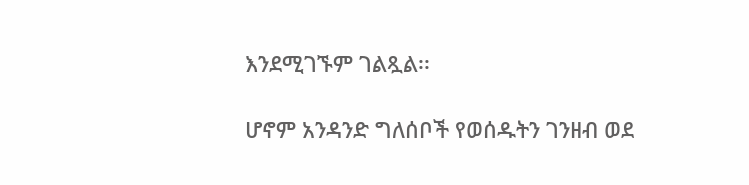እንደሚገኙም ገልጿል፡፡

ሆኖም አንዳንድ ግለሰቦች የወሰዱትን ገንዘብ ወደ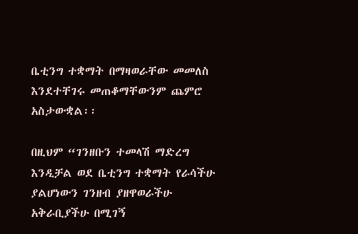ቤቲንግ ተቋማት በማዛወራቸው መመለስ እንደተቸገሩ መጠቆማቸውንም ጨምሮ አስታውቋል፡፡

በዚህም “ገንዘቡን ተመላሽ ማድረግ እንዲቻል ወደ ቤቲንግ ተቋማት የራሳችሁ ያልሆነውን ገንዘብ ያዘዋወራችሁ አቅራቢያችሁ በሚገኝ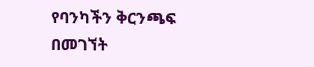የባንካችን ቅርንጫፍ በመገኘት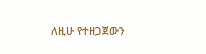ለዚሁ የተዘጋጀውን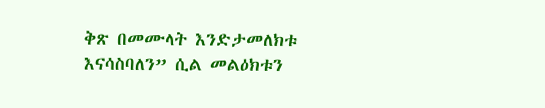ቅጽ በመሙላት እንድታመለክቱ እናሳስባለን” ሲል መልዕክቱን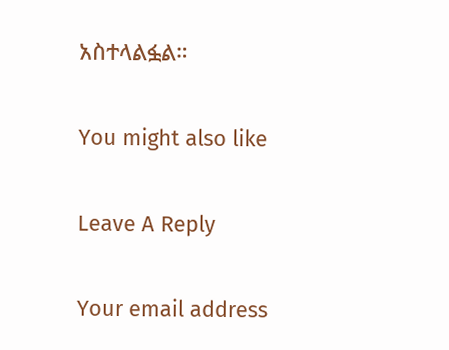አስተላልፏል።

You might also like

Leave A Reply

Your email address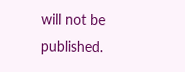will not be published.